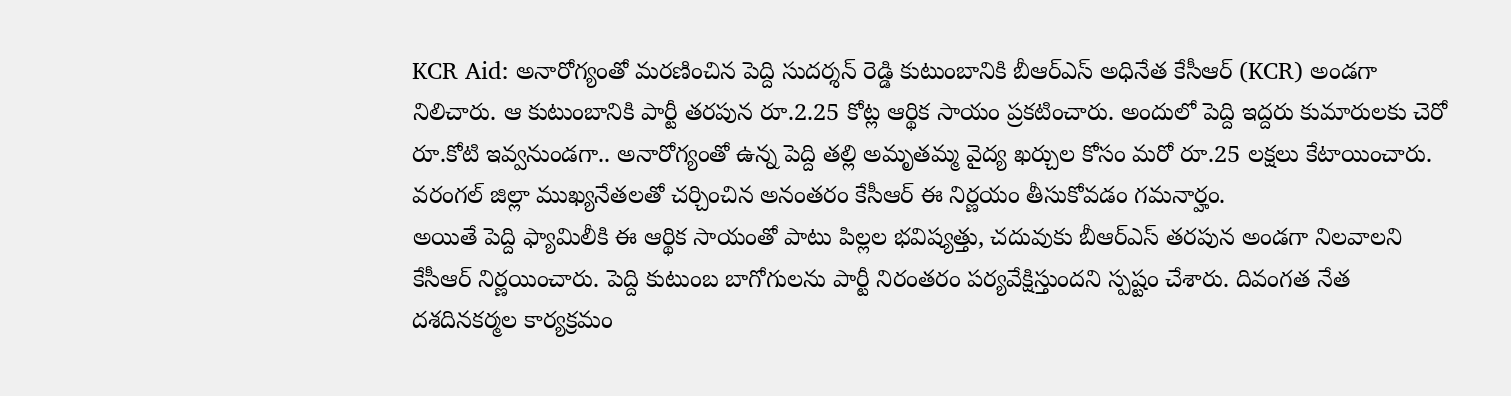KCR Aid: అనారోగ్యంతో మరణించిన పెద్ది సుదర్శన్ రెడ్డి కుటుంబానికి బీఆర్ఎస్ అధినేత కేసీఆర్ (KCR) అండగా నిలిచారు. ఆ కుటుంబానికి పార్టీ తరపున రూ.2.25 కోట్ల ఆర్థిక సాయం ప్రకటించారు. అందులో పెద్ది ఇద్దరు కుమారులకు చెరో రూ.కోటి ఇవ్వనుండగా.. అనారోగ్యంతో ఉన్న పెద్ది తల్లి అమృతమ్మ వైద్య ఖర్చుల కోసం మరో రూ.25 లక్షలు కేటాయించారు. వరంగల్ జిల్లా ముఖ్యనేతలతో చర్చించిన అనంతరం కేసీఆర్ ఈ నిర్ణయం తీసుకోవడం గమనార్హం.
అయితే పెద్ది ఫ్యామిలీకి ఈ ఆర్థిక సాయంతో పాటు పిల్లల భవిష్యత్తు, చదువుకు బీఆర్ఎస్ తరపున అండగా నిలవాలని కేసీఆర్ నిర్ణయించారు. పెద్ది కుటుంబ బాగోగులను పార్టీ నిరంతరం పర్యవేక్షిస్తుందని స్పష్టం చేశారు. దివంగత నేత దశదినకర్మల కార్యక్రమం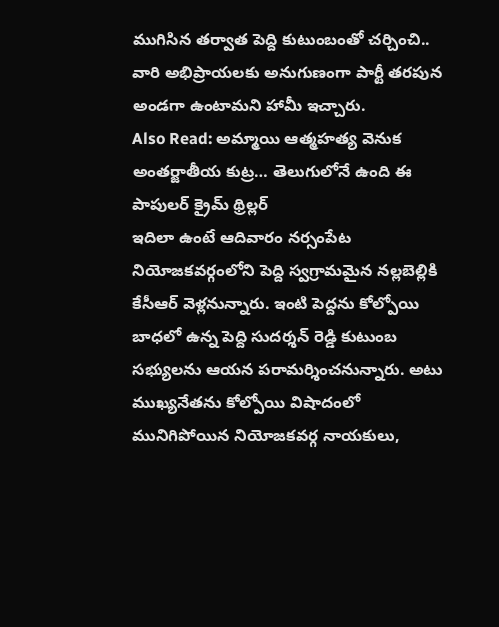ముగిసిన తర్వాత పెద్ది కుటుంబంతో చర్చించి.. వారి అభిప్రాయలకు అనుగుణంగా పార్టీ తరపున అండగా ఉంటామని హామీ ఇచ్చారు.
Also Read: అమ్మాయి ఆత్మహత్య వెనుక అంతర్జాతీయ కుట్ర… తెలుగులోనే ఉంది ఈ పాపులర్ క్రైమ్ థ్రిల్లర్
ఇదిలా ఉంటే ఆదివారం నర్సంపేట నియోజకవర్గంలోని పెద్ది స్వగ్రామమైన నల్లబెల్లికి కేసీఆర్ వెళ్లనున్నారు. ఇంటి పెద్దను కోల్పోయి బాధలో ఉన్న పెద్ది సుదర్శన్ రెడ్డి కుటుంబ సభ్యులను ఆయన పరామర్శించనున్నారు. అటు ముఖ్యనేతను కోల్పోయి విషాదంలో మునిగిపోయిన నియోజకవర్గ నాయకులు,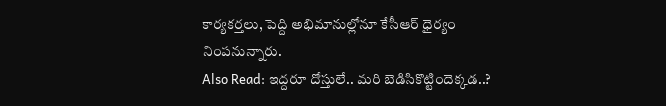కార్యకర్తలు, పెద్ది అభిమానుల్లోనూ కేసీఆర్ ధైర్యం నింపనున్నారు.
Also Read: ఇద్దరూ దోస్తులే.. మరి బెడిసికొట్టిందెక్కడ..?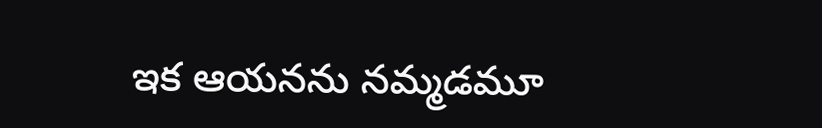ఇక ఆయనను నమ్మడమూ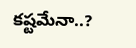కష్టమేనా..?